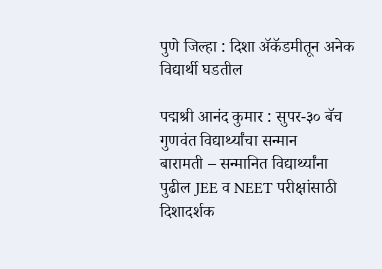पुणे जिल्हा : दिशा ॲकॅडमीतून अनेक विद्यार्थी घडतील

पद्मश्री आनंद कुमार : सुपर-३० बॅच गुणवंत विद्यार्थ्यांचा सन्मान
बारामती – सन्मानित विद्यार्थ्यांना पुढील JEE व NEET परीक्षांसाठी दिशादर्शक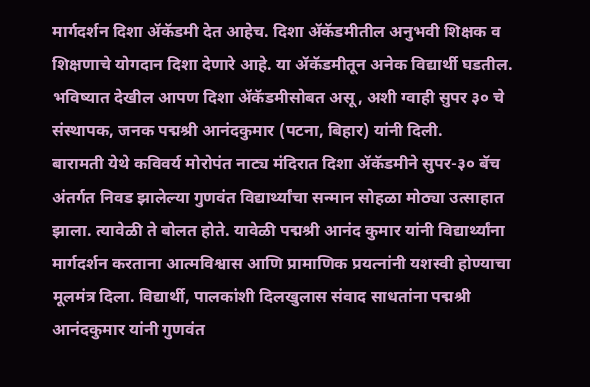मार्गदर्शन दिशा ॲकॅडमी देत आहेच. दिशा ॲकॅडमीतील अनुभवी शिक्षक व शिक्षणाचे योगदान दिशा देणारे आहे. या ॲकॅडमीतून अनेक विद्यार्थी घडतील. भविष्यात देखील आपण दिशा ॲकॅडमीसोबत असू, अशी ग्वाही सुपर ३० चे संस्थापक, जनक पद्मश्री आनंदकुमार (पटना, बिहार) यांनी दिली.
बारामती येथे कविवर्य मोरोपंत नाट्य मंदिरात दिशा ॲकॅडमीने सुपर-३० बॅच अंतर्गत निवड झालेल्या गुणवंत विद्यार्थ्यांचा सन्मान सोहळा मोठ्या उत्साहात झाला. त्यावेळी ते बोलत होते. यावेळी पद्मश्री आनंद कुमार यांनी विद्यार्थ्यांना मार्गदर्शन करताना आत्मविश्वास आणि प्रामाणिक प्रयत्नांनी यशस्वी होण्याचा मूलमंत्र दिला. विद्यार्थी, पालकांशी दिलखुलास संवाद साधतांना पद्मश्री आनंदकुमार यांनी गुणवंत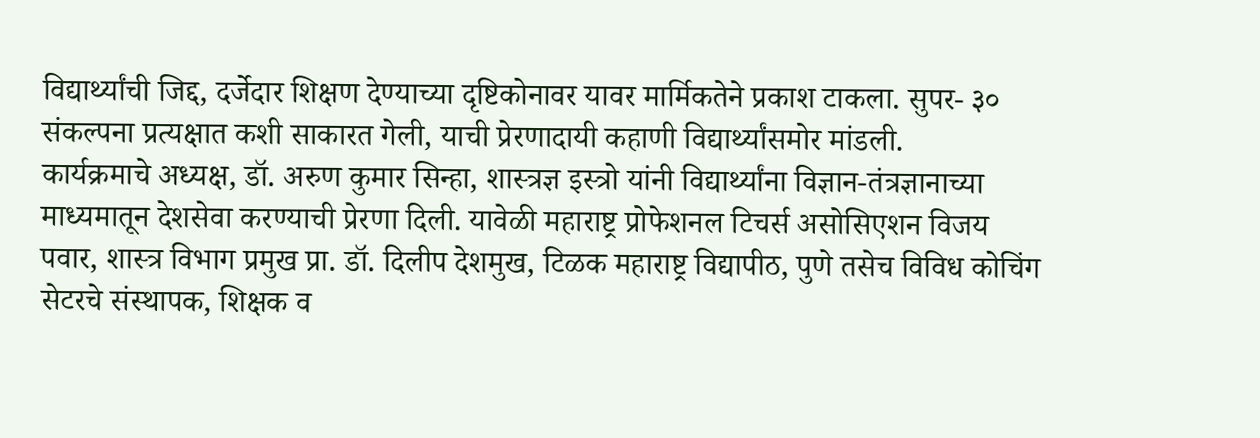विद्यार्थ्यांची जिद्द, दर्जेदार शिक्षण देण्याच्या दृष्टिकोनावर यावर मार्मिकतेने प्रकाश टाकला. सुपर- ३० संकल्पना प्रत्यक्षात कशी साकारत गेली, याची प्रेरणादायी कहाणी विद्यार्थ्यांसमोर मांडली.
कार्यक्रमाचे अध्यक्ष, डॉ. अरुण कुमार सिन्हा, शास्त्रज्ञ इस्त्रो यांनी विद्यार्थ्यांना विज्ञान-तंत्रज्ञानाच्या माध्यमातून देशसेवा करण्याची प्रेरणा दिली. यावेळी महाराष्ट्र प्रोफेशनल टिचर्स असोसिएशन विजय पवार, शास्त्र विभाग प्रमुख प्रा. डॉ. दिलीप देशमुख, टिळक महाराष्ट्र विद्यापीठ, पुणे तसेच विविध कोचिंग सेटरचे संस्थापक, शिक्षक व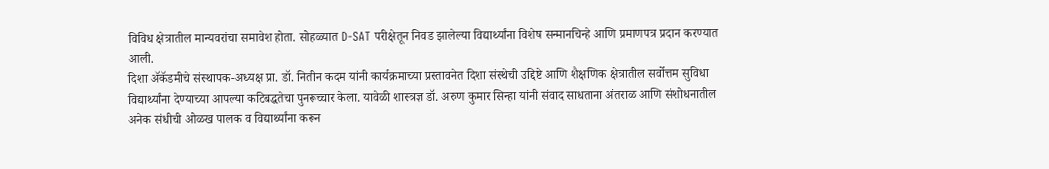विविध क्षेत्रातील मान्यवरांचा समावेश होता. सोहळ्यात D-SAT परीक्षेतून निवड झालेल्या विद्यार्थ्यांना विशेष सन्मानचिन्हे आणि प्रमाणपत्र प्रदान करण्यात आली.
दिशा ॲकॅडमीचे संस्थापक-अध्यक्ष प्रा. डॉ. नितीन कदम यांनी कार्यक्रमाच्या प्रस्तावनेत दिशा संस्थेची उद्दिष्टे आणि शैक्षणिक क्षेत्रातील सर्वोत्तम सुविधा विद्यार्थ्यांना देण्याच्या आपल्या कटिबद्धतेचा पुनरूच्चार केला. यावेळी शास्त्रज्ञ डॉ. अरुण कुमार सिन्हा यांनी संवाद साधताना अंतराळ आणि संशोधनातील अनेक संधीची ओळख पालक व विद्यार्थ्यांना करून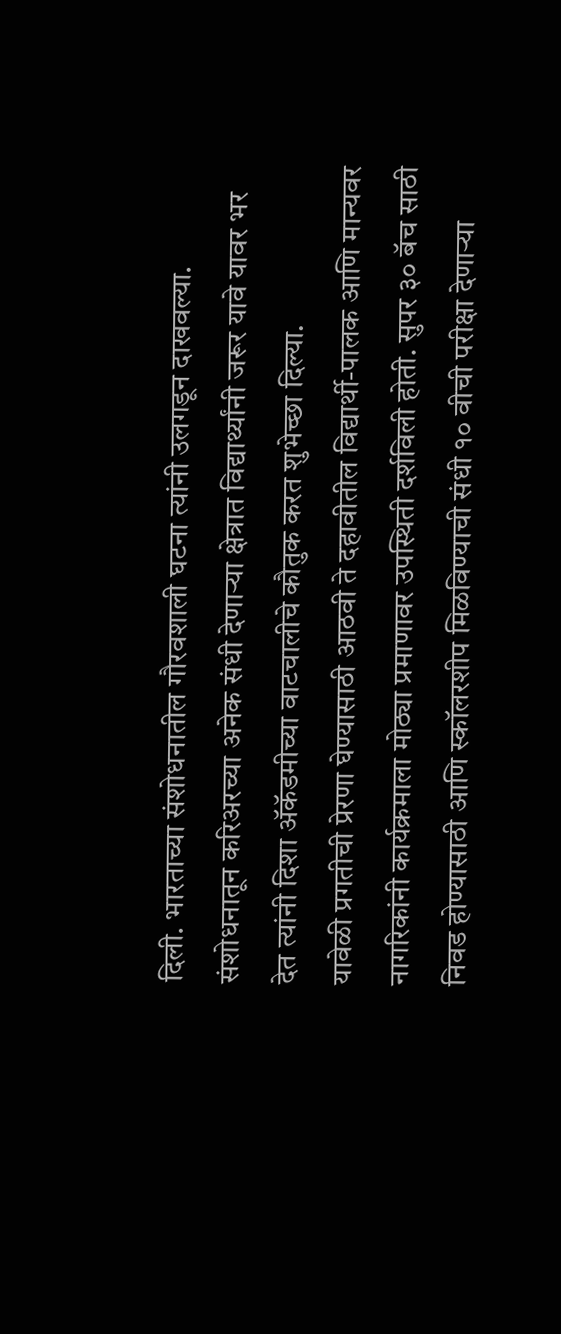दिली. भारताच्या संशोधनातील गौरवशाली घटना त्यांनी उलगडून दाखवल्या. संशोधनातून करिअरच्या अनेक संधी देणाऱ्या क्षेत्रात विद्यार्थ्यांनी जरूर यावे यावर भर देत त्यांनी दिशा ॲकॅडमीच्या वाटचालीचे कौतुक करत शुभेच्छा दिल्या.
यावेळी प्रगतीची प्रेरणा घेण्यासाठी आठवी ते दहावीतील विद्यार्थी-पालक आणि मान्यवर नागरिकांनी कार्यक्रमाला मोठ्या प्रमाणावर उपस्थिती दर्शविली होती. सुपर ३० बॅच साठी निवड होण्यासाठी आणि स्कॉलरशीप मिळविण्याची संधी १० वीची परीक्षा देणाऱ्या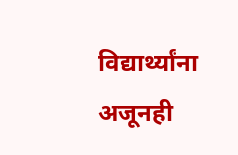विद्यार्थ्यांना अजूनही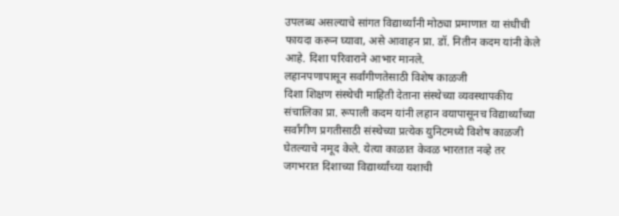उपलब्ध असल्याचे सांगत विद्यार्थ्यांनी मोठ्या प्रमाणात या संधीची फायदा करून घ्यावा, असे आवाहन प्रा. डॉ. नितीन कदम यांनी केले आहे. दिशा परिवाराने आभार मानले.
लहानपणापासून सर्वांगीणतेसाठी विशेष काळजी
दिशा शिक्षण संस्थेची माहिती देताना संस्थेच्या व्यवस्थापकीय संचालिका प्रा. रूपाली कदम यांनी लहान वयापासूनच विद्यार्थ्यांच्या सर्वांगीण प्रगतीसाठी संस्थेच्या प्रत्येक युनिटमध्ये विशेष काळजी घेतल्याचे नमूद केले. येत्या काळात केवळ भारतात नव्हे तर जगभरात दिशाच्या विद्यार्थ्यांच्या यशाची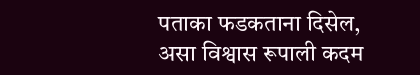पताका फडकताना दिसेल, असा विश्वास रूपाली कदम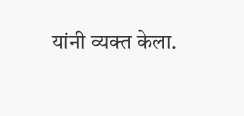यांनी व्यक्त केला.